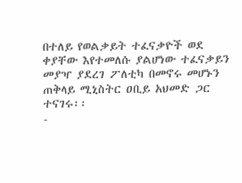በተለይ የወልቃይት ተፈናቃዮች ወደ ቀያቸው እየተመለሱ ያልሆነው ተፈናቃይን መያዣ ያደረገ ፖለቲካ በመኖሩ መሆኑን ጠቅላይ ሚኒስትር ዐቢይ አህመድ ጋር ተናገሩ፡፡
-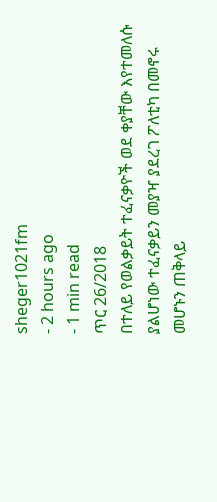sheger1021fm
- 2 hours ago
- 1 min read
ጥር 26/2018
በተለይ የወልቃይት ተፈናቃዮች ወደ ቀያቸው እየተመለሱ ያልሆነው ተፈናቃይን መያዣ ያደረገ ፖለቲካ በመኖሩ መሆኑን ጠቅላይ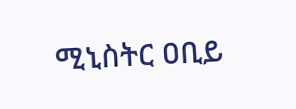ሚኒስትር ዐቢይ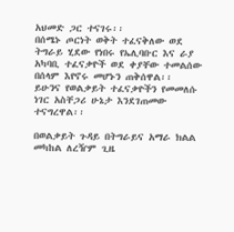አህመድ ጋር ተናገሩ፡፡
በሰሜኑ ጦርነት ወቅት ተፈናቅለው ወደ ትግራይ ሂደው የነበሩ የኤሊባቡር እና ራያ አካባቢ ተፈናቃዮች ወደ ቀያቸው ተመልሰው በሰላም እየኖሩ መሆኑን ጠቅሰዋል፡፡
ይሁንና የወልቃይት ተፈናቃዮችን የመመለሱ ነገር አስቸጋሪ ሁኔታ እንደገጠመው ተናግረዋል፡፡

በወልቃይት ጉዳይ በትግራይና አማራ ክልል መካከል ለረዥም ጊዜ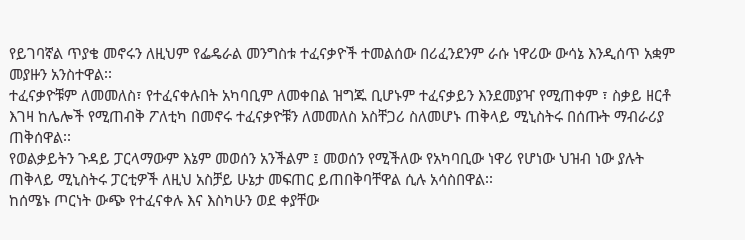የይገባኛል ጥያቄ መኖሩን ለዚህም የፌዴራል መንግስቱ ተፈናቃዮች ተመልሰው በሪፈንደንም ራሱ ነዋሪው ውሳኔ እንዲሰጥ አቋም መያዙን አንስተዋል፡፡
ተፈናቃዮቹም ለመመለስ፣ የተፈናቀሉበት አካባቢም ለመቀበል ዝግጁ ቢሆኑም ተፈናቃይን እንደመያዣ የሚጠቀም ፣ ስቃይ ዘርቶ እገዛ ከሌሎች የሚጠብቅ ፖለቲካ በመኖሩ ተፈናቃዮቹን ለመመለስ አስቸጋሪ ስለመሆኑ ጠቅላይ ሚኒስትሩ በሰጡት ማብራሪያ ጠቅሰዋል፡፡
የወልቃይትን ጉዳይ ፓርላማውም እኔም መወሰን አንችልም ፤ መወሰን የሚችለው የአካባቢው ነዋሪ የሆነው ህዝብ ነው ያሉት ጠቅላይ ሚኒስትሩ ፓርቲዎች ለዚህ አስቻይ ሁኔታ መፍጠር ይጠበቅባቸዋል ሲሉ አሳስበዋል፡፡
ከሰሜኑ ጦርነት ውጭ የተፈናቀሉ እና እስካሁን ወደ ቀያቸው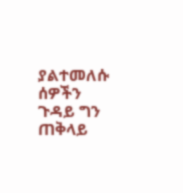ያልተመለሱ ሰዎችን ጉዳይ ግን ጠቅላይ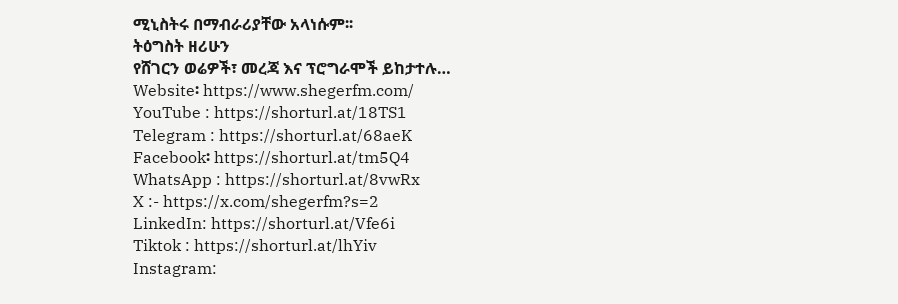ሚኒስትሩ በማብራሪያቸው አላነሱም፡፡
ትዕግስት ዘሪሁን
የሸገርን ወሬዎች፣ መረጃ እና ፕሮግራሞች ይከታተሉ…
Website፡ https://www.shegerfm.com/
YouTube : https://shorturl.at/18TS1
Telegram : https://shorturl.at/68aeK
Facebook፡ https://shorturl.at/tm5Q4
WhatsApp : https://shorturl.at/8vwRx
X :- https://x.com/shegerfm?s=2
LinkedIn: https://shorturl.at/Vfe6i
Tiktok : https://shorturl.at/lhYiv
Instagram: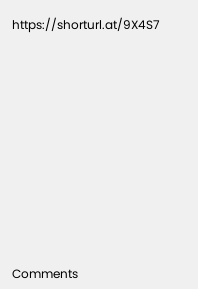https://shorturl.at/9X4S7












Comments